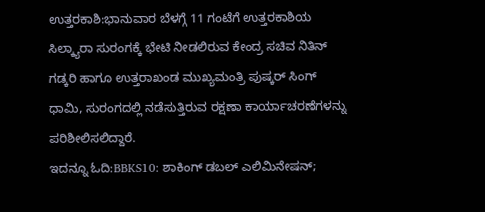ಉತ್ತರಕಾಶಿ:ಭಾನುವಾರ ಬೆಳಗ್ಗೆ 11 ಗಂಟೆಗೆ ಉತ್ತರಕಾಶಿಯ ಸಿಲ್ಕ್ಯಾರಾ ಸುರಂಗಕ್ಕೆ ಭೇಟಿ ನೀಡಲಿರುವ ಕೇಂದ್ರ ಸಚಿವ ನಿತಿನ್ ಗಡ್ಕರಿ ಹಾಗೂ ಉತ್ತರಾಖಂಡ ಮುಖ್ಯಮಂತ್ರಿ ಪುಷ್ಕರ್ ಸಿಂಗ್ ಧಾಮಿ, ಸುರಂಗದಲ್ಲಿ ನಡೆಸುತ್ತಿರುವ ರಕ್ಷಣಾ ಕಾರ್ಯಾಚರಣೆಗಳನ್ನು ಪರಿಶೀಲಿಸಲಿದ್ದಾರೆ.
ಇದನ್ನೂ ಓದಿ:BBKS10: ಶಾಕಿಂಗ್ ಡಬಲ್ ಎಲಿಮಿನೇಷನ್;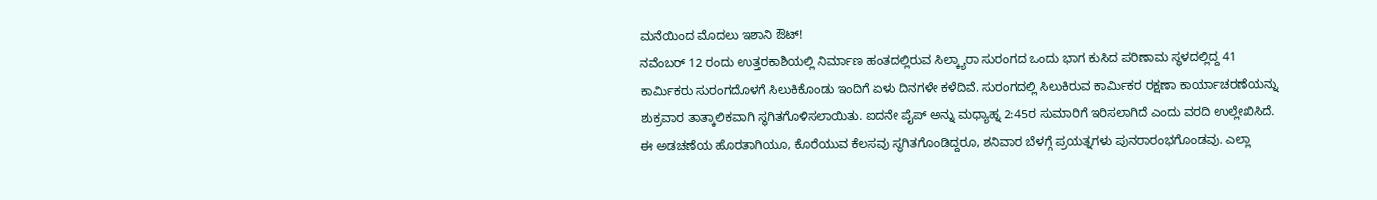ಮನೆಯಿಂದ ಮೊದಲು ಇಶಾನಿ ಔಟ್!
ನವೆಂಬರ್ 12 ರಂದು ಉತ್ತರಕಾಶಿಯಲ್ಲಿ ನಿರ್ಮಾಣ ಹಂತದಲ್ಲಿರುವ ಸಿಲ್ಕ್ಯಾರಾ ಸುರಂಗದ ಒಂದು ಭಾಗ ಕುಸಿದ ಪರಿಣಾಮ ಸ್ಥಳದಲ್ಲಿದ್ದ 41 ಕಾರ್ಮಿಕರು ಸುರಂಗದೊಳಗೆ ಸಿಲುಕಿಕೊಂಡು ಇಂದಿಗೆ ಏಳು ದಿನಗಳೇ ಕಳೆದಿವೆ. ಸುರಂಗದಲ್ಲಿ ಸಿಲುಕಿರುವ ಕಾರ್ಮಿಕರ ರಕ್ಷಣಾ ಕಾರ್ಯಾಚರಣೆಯನ್ನು ಶುಕ್ರವಾರ ತಾತ್ಕಾಲಿಕವಾಗಿ ಸ್ಥಗಿತಗೊಳಿಸಲಾಯಿತು. ಐದನೇ ಪೈಪ್ ಅನ್ನು ಮಧ್ಯಾಹ್ನ 2:45ರ ಸುಮಾರಿಗೆ ಇರಿಸಲಾಗಿದೆ ಎಂದು ವರದಿ ಉಲ್ಲೇಖಿಸಿದೆ.
ಈ ಅಡಚಣೆಯ ಹೊರತಾಗಿಯೂ, ಕೊರೆಯುವ ಕೆಲಸವು ಸ್ಥಗಿತಗೊಂಡಿದ್ದರೂ, ಶನಿವಾರ ಬೆಳಗ್ಗೆ ಪ್ರಯತ್ನಗಳು ಪುನರಾರಂಭಗೊಂಡವು. ಎಲ್ಲಾ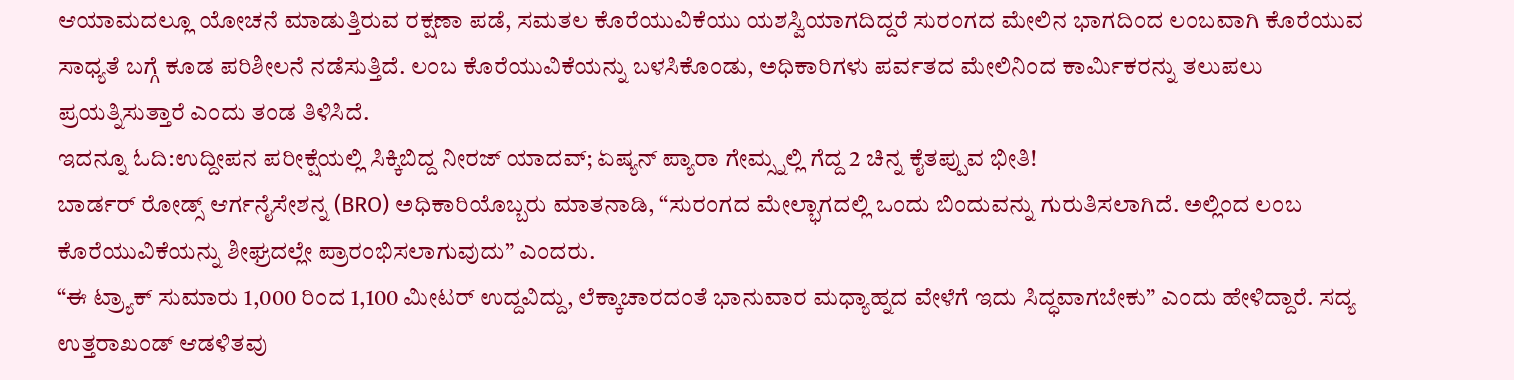ಆಯಾಮದಲ್ಲೂ ಯೋಚನೆ ಮಾಡುತ್ತಿರುವ ರಕ್ಷಣಾ ಪಡೆ, ಸಮತಲ ಕೊರೆಯುವಿಕೆಯು ಯಶಸ್ವಿಯಾಗದಿದ್ದರೆ ಸುರಂಗದ ಮೇಲಿನ ಭಾಗದಿಂದ ಲಂಬವಾಗಿ ಕೊರೆಯುವ ಸಾಧ್ಯತೆ ಬಗ್ಗೆ ಕೂಡ ಪರಿಶೀಲನೆ ನಡೆಸುತ್ತಿದೆ. ಲಂಬ ಕೊರೆಯುವಿಕೆಯನ್ನು ಬಳಸಿಕೊಂಡು, ಅಧಿಕಾರಿಗಳು ಪರ್ವತದ ಮೇಲಿನಿಂದ ಕಾರ್ಮಿಕರನ್ನು ತಲುಪಲು ಪ್ರಯತ್ನಿಸುತ್ತಾರೆ ಎಂದು ತಂಡ ತಿಳಿಸಿದೆ.
ಇದನ್ನೂ ಓದಿ:ಉದ್ದೀಪನ ಪರೀಕ್ಷೆಯಲ್ಲಿ ಸಿಕ್ಕಿಬಿದ್ದ ನೀರಜ್ ಯಾದವ್; ಏಷ್ಯನ್ ಪ್ಯಾರಾ ಗೇಮ್ಸ್ನಲ್ಲಿ ಗೆದ್ದ 2 ಚಿನ್ನ ಕೈತಪ್ಪುವ ಭೀತಿ!
ಬಾರ್ಡರ್ ರೋಡ್ಸ್ ಆರ್ಗನೈಸೇಶನ್ನ (BRO) ಅಧಿಕಾರಿಯೊಬ್ಬರು ಮಾತನಾಡಿ, “ಸುರಂಗದ ಮೇಲ್ಭಾಗದಲ್ಲಿ ಒಂದು ಬಿಂದುವನ್ನು ಗುರುತಿಸಲಾಗಿದೆ. ಅಲ್ಲಿಂದ ಲಂಬ ಕೊರೆಯುವಿಕೆಯನ್ನು ಶೀಘ್ರದಲ್ಲೇ ಪ್ರಾರಂಭಿಸಲಾಗುವುದು” ಎಂದರು.
“ಈ ಟ್ರ್ಯಾಕ್ ಸುಮಾರು 1,000 ರಿಂದ 1,100 ಮೀಟರ್ ಉದ್ದವಿದ್ದು, ಲೆಕ್ಕಾಚಾರದಂತೆ ಭಾನುವಾರ ಮಧ್ಯಾಹ್ನದ ವೇಳೆಗೆ ಇದು ಸಿದ್ಧವಾಗಬೇಕು” ಎಂದು ಹೇಳಿದ್ದಾರೆ. ಸದ್ಯ ಉತ್ತರಾಖಂಡ್ ಆಡಳಿತವು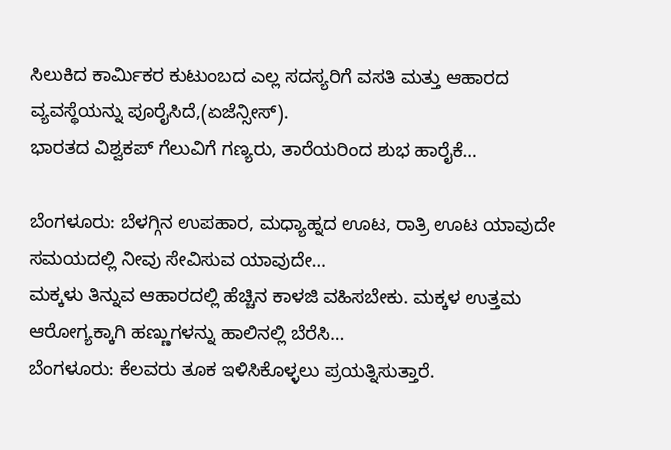ಸಿಲುಕಿದ ಕಾರ್ಮಿಕರ ಕುಟುಂಬದ ಎಲ್ಲ ಸದಸ್ಯರಿಗೆ ವಸತಿ ಮತ್ತು ಆಹಾರದ ವ್ಯವಸ್ಥೆಯನ್ನು ಪೂರೈಸಿದೆ,(ಏಜೆನ್ಸೀಸ್).
ಭಾರತದ ವಿಶ್ವಕಪ್ ಗೆಲುವಿಗೆ ಗಣ್ಯರು, ತಾರೆಯರಿಂದ ಶುಭ ಹಾರೈಕೆ…

ಬೆಂಗಳೂರು: ಬೆಳಗ್ಗಿನ ಉಪಹಾರ, ಮಧ್ಯಾಹ್ನದ ಊಟ, ರಾತ್ರಿ ಊಟ ಯಾವುದೇ ಸಮಯದಲ್ಲಿ ನೀವು ಸೇವಿಸುವ ಯಾವುದೇ…
ಮಕ್ಕಳು ತಿನ್ನುವ ಆಹಾರದಲ್ಲಿ ಹೆಚ್ಚಿನ ಕಾಳಜಿ ವಹಿಸಬೇಕು. ಮಕ್ಕಳ ಉತ್ತಮ ಆರೋಗ್ಯಕ್ಕಾಗಿ ಹಣ್ಣುಗಳನ್ನು ಹಾಲಿನಲ್ಲಿ ಬೆರೆಸಿ…
ಬೆಂಗಳೂರು: ಕೆಲವರು ತೂಕ ಇಳಿಸಿಕೊಳ್ಳಲು ಪ್ರಯತ್ನಿಸುತ್ತಾರೆ.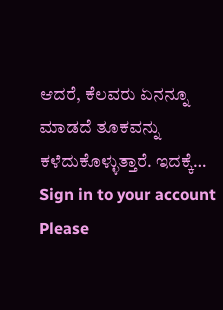ಆದರೆ, ಕೆಲವರು ಏನನ್ನೂ ಮಾಡದೆ ತೂಕವನ್ನು ಕಳೆದುಕೊಳ್ಳುತ್ತಾರೆ. ಇದಕ್ಕೆ…
Sign in to your account
Please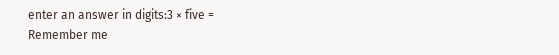enter an answer in digits:3 × five =
Remember me